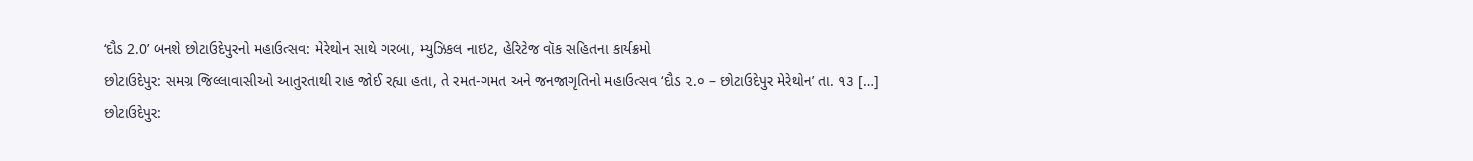‘દૌડ 2.0’ બનશે છોટાઉદેપુરનો મહાઉત્સવ: મેરેથોન સાથે ગરબા, મ્યુઝિકલ નાઇટ, હેરિટેજ વૉક સહિતના કાર્યક્રમો
છોટાઉદેપુર: સમગ્ર જિલ્લાવાસીઓ આતુરતાથી રાહ જોઈ રહ્યા હતા, તે રમત-ગમત અને જનજાગૃતિનો મહાઉત્સવ ‘દૌડ ૨.૦ – છોટાઉદેપુર મેરેથોન’ તા. ૧૩ […]
છોટાઉદેપુર: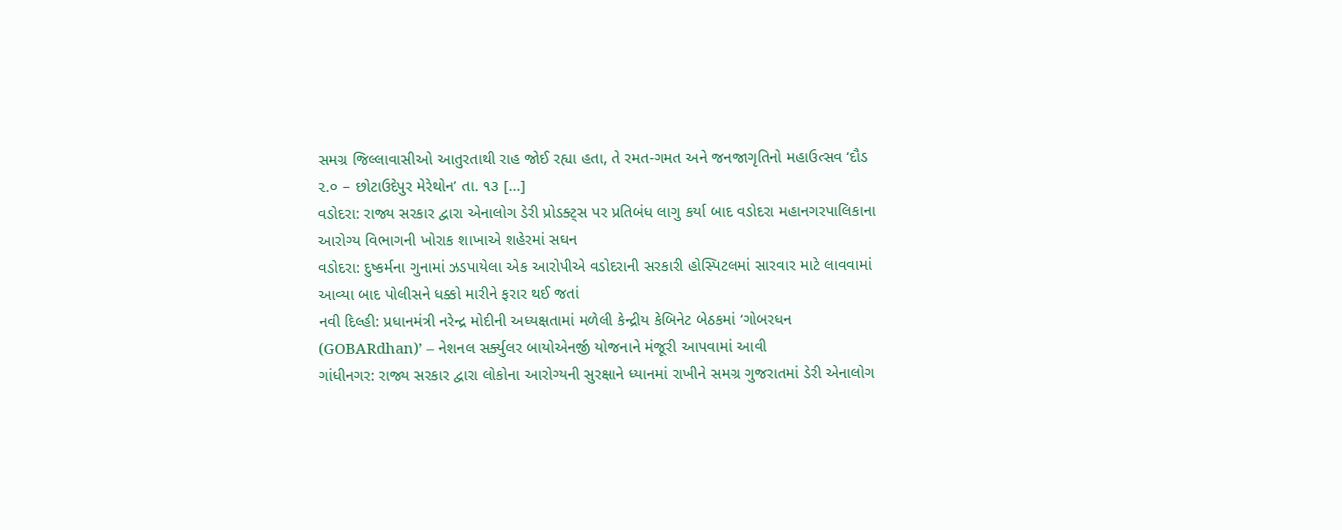સમગ્ર જિલ્લાવાસીઓ આતુરતાથી રાહ જોઈ રહ્યા હતા, તે રમત-ગમત અને જનજાગૃતિનો મહાઉત્સવ ‘દૌડ ૨.૦ – છોટાઉદેપુર મેરેથોન’ તા. ૧૩ […]
વડોદરા: રાજ્ય સરકાર દ્વારા એનાલોગ ડેરી પ્રોડક્ટ્સ પર પ્રતિબંધ લાગુ કર્યા બાદ વડોદરા મહાનગરપાલિકાના આરોગ્ય વિભાગની ખોરાક શાખાએ શહેરમાં સઘન
વડોદરા: દુષ્કર્મના ગુનામાં ઝડપાયેલા એક આરોપીએ વડોદરાની સરકારી હોસ્પિટલમાં સારવાર માટે લાવવામાં આવ્યા બાદ પોલીસને ધક્કો મારીને ફરાર થઈ જતાં
નવી દિલ્હી: પ્રધાનમંત્રી નરેન્દ્ર મોદીની અધ્યક્ષતામાં મળેલી કેન્દ્રીય કેબિનેટ બેઠકમાં ‘ગોબરધન (GOBARdhan)’ – નેશનલ સર્ક્યુલર બાયોએનર્જી યોજનાને મંજૂરી આપવામાં આવી
ગાંધીનગર: રાજ્ય સરકાર દ્વારા લોકોના આરોગ્યની સુરક્ષાને ધ્યાનમાં રાખીને સમગ્ર ગુજરાતમાં ડેરી એનાલોગ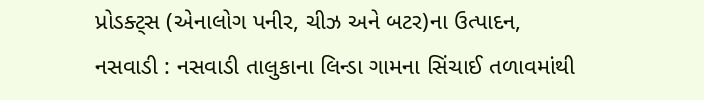પ્રોડક્ટ્સ (એનાલોગ પનીર, ચીઝ અને બટર)ના ઉત્પાદન,
નસવાડી : નસવાડી તાલુકાના લિન્ડા ગામના સિંચાઈ તળાવમાંથી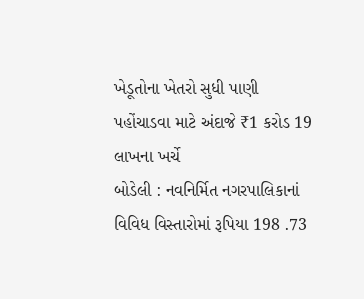ખેડૂતોના ખેતરો સુધી પાણી પહોંચાડવા માટે અંદાજે ₹1 કરોડ 19 લાખના ખર્ચે
બોડેલી : નવનિર્મિત નગરપાલિકાનાં વિવિધ વિસ્તારોમાં રૂપિયા 198 .73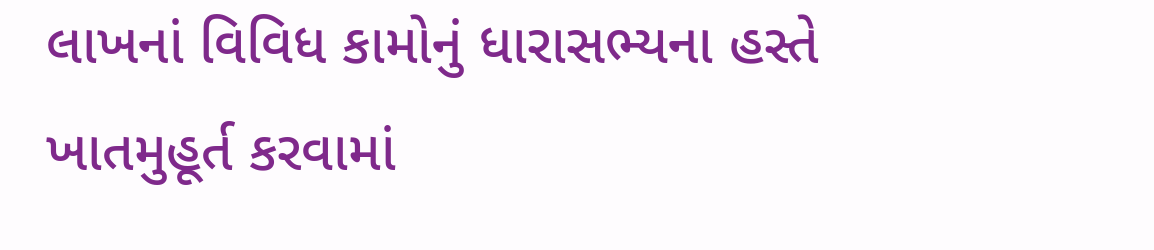લાખનાં વિવિધ કામોનું ધારાસભ્યના હસ્તે ખાતમુહૂર્ત કરવામાં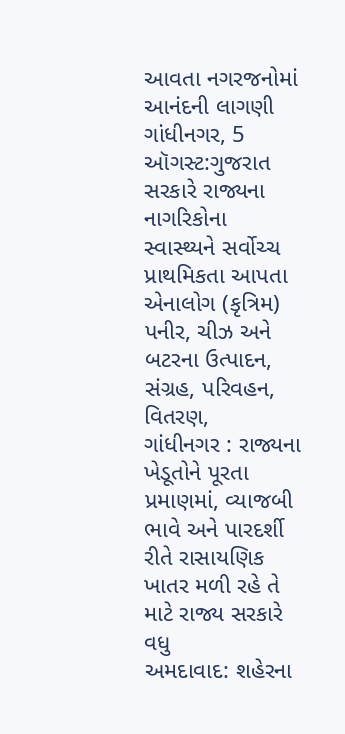આવતા નગરજનોમાં આનંદની લાગણી
ગાંધીનગર, 5 ઑગસ્ટ:ગુજરાત સરકારે રાજ્યના નાગરિકોના સ્વાસ્થ્યને સર્વોચ્ચ પ્રાથમિકતા આપતા એનાલોગ (કૃત્રિમ) પનીર, ચીઝ અને બટરના ઉત્પાદન, સંગ્રહ, પરિવહન, વિતરણ,
ગાંધીનગર : રાજ્યના ખેડૂતોને પૂરતા પ્રમાણમાં, વ્યાજબી ભાવે અને પારદર્શી રીતે રાસાયણિક ખાતર મળી રહે તે માટે રાજ્ય સરકારે વધુ
અમદાવાદ: શહેરના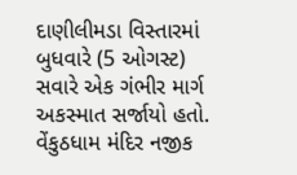દાણીલીમડા વિસ્તારમાં બુધવારે (5 ઓગસ્ટ) સવારે એક ગંભીર માર્ગ અકસ્માત સર્જાયો હતો. વેંકુઠધામ મંદિર નજીક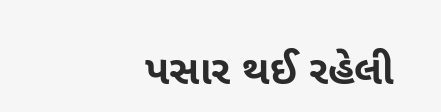પસાર થઈ રહેલી